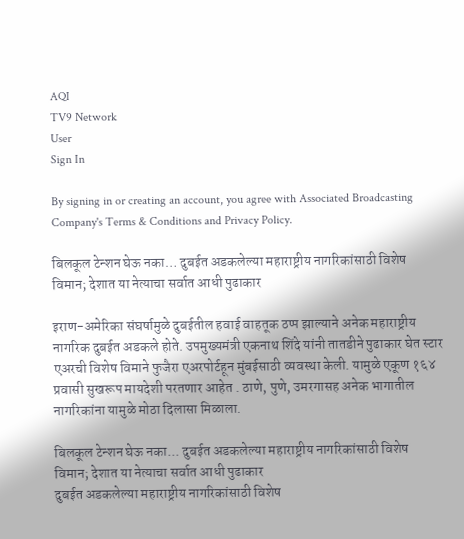AQI
TV9 Network
User
Sign In

By signing in or creating an account, you agree with Associated Broadcasting Company's Terms & Conditions and Privacy Policy.

बिलकूल टेन्शन घेऊ नका… दुबईत अडकलेल्या महाराष्ट्रीय नागरिकांसाठी विशेष विमान; देशात या नेत्याचा सर्वात आधी पुढाकार

इराण-अमेरिका संघर्षामुळे दुबईतील हवाई वाहतूक ठप्प झाल्याने अनेक महाराष्ट्रीय नागरिक दुबईत अडकले होते. उपमुख्यमंत्री एकनाथ शिंदे यांनी तातडीने पुढाकार घेत स्टार एअरची विशेष विमाने फुजैरा एअरपोर्टहून मुंबईसाठी व्यवस्था केली. यामुळे एकूण १६४ प्रवासी सुखरूप मायदेशी परतणार आहेत . ठाणे, पुणे, उमरगासह अनेक भागातील नागरिकांना यामुळे मोठा दिलासा मिळाला.

बिलकूल टेन्शन घेऊ नका... दुबईत अडकलेल्या महाराष्ट्रीय नागरिकांसाठी विशेष विमान; देशात या नेत्याचा सर्वात आधी पुढाकार
दुबईत अडकलेल्या महाराष्ट्रीय नागरिकांसाठी विशेष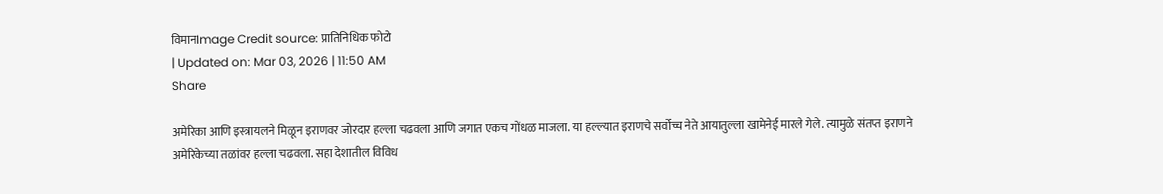विमानImage Credit source: प्रातिनिधिक फोटो
| Updated on: Mar 03, 2026 | 11:50 AM
Share

अमेरिका आणि इस्त्रायलने मिळून इराणवर जोरदार हल्ला चढवला आणि जगात एकच गोंधळ माजला. या हल्ल्यात इराणचे सर्वोच्च नेते आयातुल्ला खामेनेई मारले गेले. त्यामुळे संतप्त इराणने अमेरिकेच्या तळांवर हल्ला चढवला. सहा देशातील विविध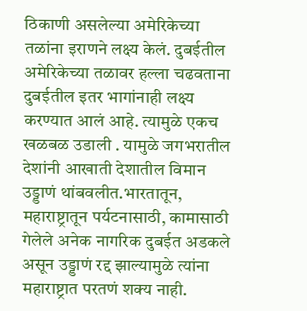ठिकाणी असलेल्या अमेरिकेच्या तळांना इराणने लक्ष्य केलं. दुबईतील अमेरिकेच्या तळावर हल्ला चढवताना दुबईतील इतर भागांनाही लक्ष्य करण्यात आलं आहे. त्यामुळे एकच खळबळ उडाली . यामुळे जगभरातील देशांनी आखाती देशातील विमान उड्डाणं थांबवलीत.भारतातून, महाराष्ट्रातून पर्यटनासाठी, कामासाठी गेलेले अनेक नागरिक दुबईत अडकले असून उड्डाणं रद्द झाल्यामुळे त्यांना महाराष्ट्रात परतणं शक्य नाही.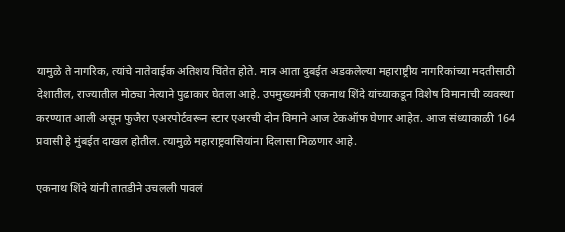यामुळे ते नागरिक, त्यांचे नातेवाईक अतिशय चिंतेत होते. मात्र आता दुबईत अडकलेल्या महाराष्ट्रीय नागरिकांच्या मदतीसाठी देशातील, राज्यातील मोठ्या नेत्याने पुढाकार घेतला आहे. उपमुख्यमंत्री एकनाथ शिंदे यांच्याकडून विशेष विमानाची व्यवस्था करण्यात आली असून फुजैरा एअरपोर्टवरून स्टार एअरची दोन विमाने आज टेकऑफ घेणार आहेत. आज संध्याकाळी 164 प्रवासी हे मुंबईत दाखल होतील. त्यामुळे महाराष्ट्रवासियांना दिलासा मिळणार आहे.

एकनाथ शिंदे यांनी तातडीने उचलली पावलं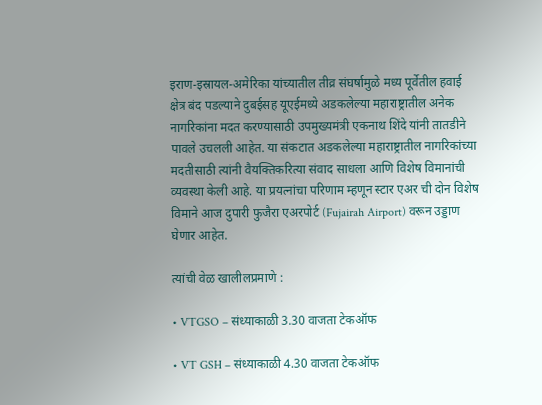इराण-इस्रायल-अमेरिका यांच्यातील तीव्र संघर्षामुळे मध्य पूर्वेतील हवाई क्षेत्र बंद पडल्याने दुबईसह यूएईमध्ये अडकलेल्या महाराष्ट्रातील अनेक नागरिकांना मदत करण्यासाठी उपमुख्यमंत्री एकनाथ शिंदे यांनी तातडीने पावले उचलली आहेत. या संकटात अडकलेल्या महाराष्ट्रातील नागरिकांच्या मदतीसाठी त्यांनी वैयक्तिकरित्या संवाद साधला आणि विशेष विमानांची व्यवस्था केली आहे. या प्रयत्नांचा परिणाम म्हणून स्टार एअर ची दोन विशेष विमाने आज दुपारी फुजैरा एअरपोर्ट (Fujairah Airport) वरून उड्डाण घेणार आहेत.

त्यांची वेळ खालीलप्रमाणे :

• VTGSO – संध्याकाळी 3.30 वाजता टेकऑफ

• VT GSH – संध्याकाळी 4.30 वाजता टेकऑफ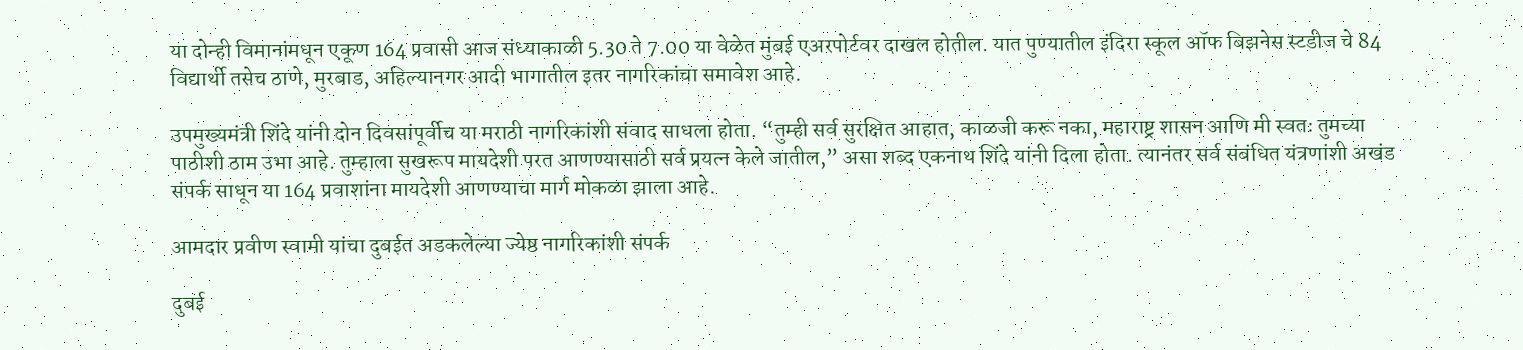या दोन्ही विमानांमधून एकूण 164 प्रवासी आज संध्याकाळी 5.30 ते 7.00 या वेळेत मुंबई एअरपोर्टवर दाखल होतील. यात पुण्यातील इंदिरा स्कूल ऑफ बिझनेस स्टडीज चे 84 विद्यार्थी तसेच ठाणे, मुरबाड, अहिल्यानगर आदी भागातील इतर नागरिकांचा समावेश आहे.

उपमुख्यमंत्री शिंदे यांनी दोन दिवसांपूर्वीच या मराठी नागरिकांशी संवाद साधला होता. “तुम्ही सर्व सुरक्षित आहात, काळजी करू नका, महाराष्ट्र शासन आणि मी स्वतः तुमच्या पाठीशी ठाम उभा आहे. तुम्हाला सुखरूप मायदेशी परत आणण्यासाठी सर्व प्रयत्न केले जातील,” असा शब्द एकनाथ शिंदे यांनी दिला होता. त्यानंतर सर्व संबंधित यंत्रणांशी अखंड संपर्क साधून या 164 प्रवाशांना मायदेशी आणण्याचा मार्ग मोकळा झाला आहे.

आमदार प्रवीण स्वामी यांचा दुबईत अडकलेल्या ज्येष्ठ नागरिकांशी संपर्क

दुबई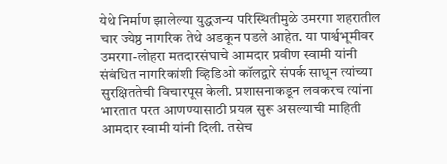येथे निर्माण झालेल्या युद्धजन्य परिस्थितीमुळे उमरगा शहरातील चार ज्येष्ठ नागरिक तेथे अडकून पडले आहेत. या पार्श्वभूमीवर उमरगा-लोहरा मतदारसंघाचे आमदार प्रवीण स्वामी यांनी संबंधित नागरिकांशी व्हिडिओ कॉलद्वारे संपर्क साधून त्यांच्या सुरक्षिततेची विचारपूस केली. प्रशासनाकडून लवकरच त्यांना भारतात परत आणण्यासाठी प्रयत्न सुरू असल्याची माहिती आमदार स्वामी यांनी दिली. तसेच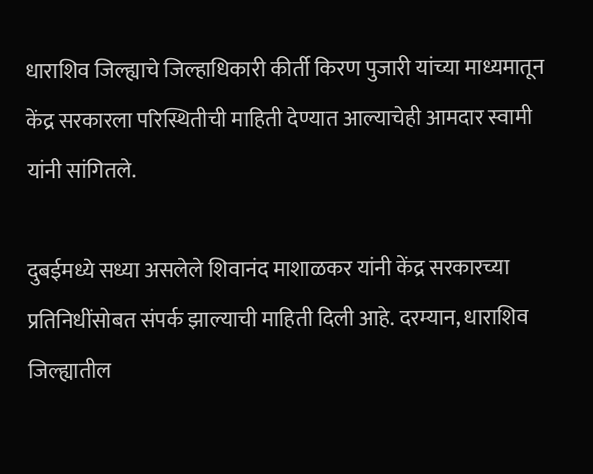धाराशिव जिल्ह्याचे जिल्हाधिकारी कीर्ती किरण पुजारी यांच्या माध्यमातून केंद्र सरकारला परिस्थितीची माहिती देण्यात आल्याचेही आमदार स्वामी यांनी सांगितले.

दुबईमध्ये सध्या असलेले शिवानंद माशाळकर यांनी केंद्र सरकारच्या प्रतिनिधींसोबत संपर्क झाल्याची माहिती दिली आहे. दरम्यान, धाराशिव जिल्ह्यातील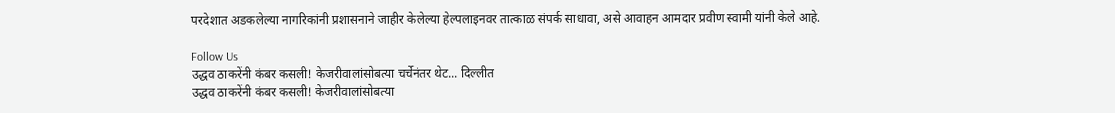परदेशात अडकलेल्या नागरिकांनी प्रशासनाने जाहीर केलेल्या हेल्पलाइनवर तात्काळ संपर्क साधावा, असे आवाहन आमदार प्रवीण स्वामी यांनी केले आहे.

Follow Us
उद्धव ठाकरेंनी कंबर कसली! केजरीवालांसोबत्या चर्चेनंतर थेट... दिल्लीत
उद्धव ठाकरेंनी कंबर कसली! केजरीवालांसोबत्या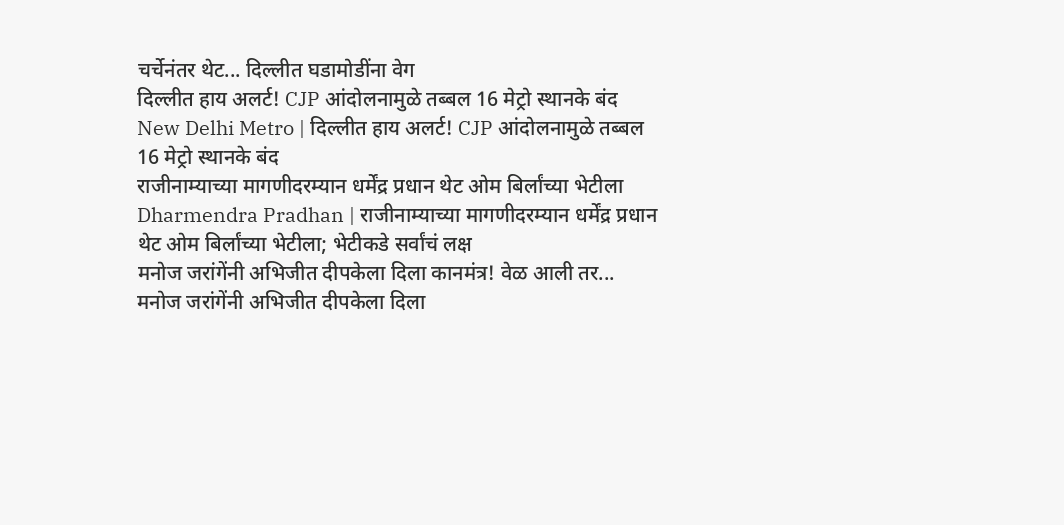चर्चेनंतर थेट... दिल्लीत घडामोडींना वेग
दिल्लीत हाय अलर्ट! CJP आंदोलनामुळे तब्बल 16 मेट्रो स्थानके बंद
New Delhi Metro | दिल्लीत हाय अलर्ट! CJP आंदोलनामुळे तब्बल 16 मेट्रो स्थानके बंद
राजीनाम्याच्या मागणीदरम्यान धर्मेंद्र प्रधान थेट ओम बिर्लांच्या भेटीला
Dharmendra Pradhan | राजीनाम्याच्या मागणीदरम्यान धर्मेंद्र प्रधान थेट ओम बिर्लांच्या भेटीला; भेटीकडे सर्वांचं लक्ष
मनोज जरांगेंनी अभिजीत दीपकेला दिला कानमंत्र! वेळ आली तर...
मनोज जरांगेंनी अभिजीत दीपकेला दिला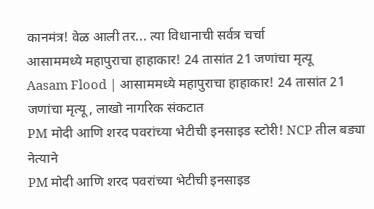कानमंत्र! वेळ आली तर... त्या विधानाची सर्वत्र चर्चा
आसाममध्ये महापुराचा हाहाकार! 24 तासांत 21 जणांचा मृत्यू
Aasam Flood | आसाममध्ये महापुराचा हाहाकार! 24 तासांत 21 जणांचा मृत्यू, लाखो नागरिक संकटात
PM मोदी आणि शरद पवरांच्या भेटीची इनसाइड स्टोरी! NCP तील बड्या नेत्याने
PM मोदी आणि शरद पवरांच्या भेटीची इनसाइड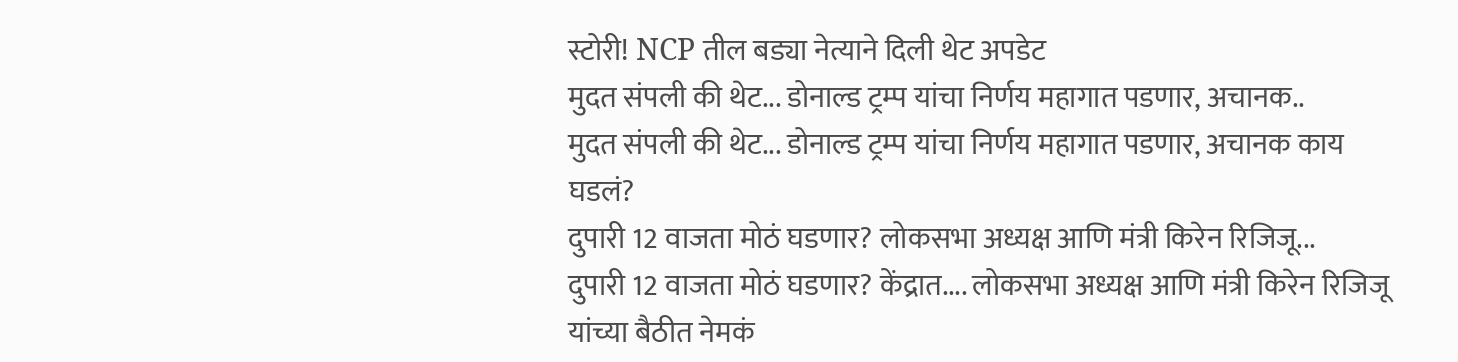स्टोरी! NCP तील बड्या नेत्याने दिली थेट अपडेट
मुदत संपली की थेट... डोनाल्ड ट्रम्प यांचा निर्णय महागात पडणार, अचानक..
मुदत संपली की थेट... डोनाल्ड ट्रम्प यांचा निर्णय महागात पडणार, अचानक काय घडलं?
दुपारी 12 वाजता मोठं घडणार? लोकसभा अध्यक्ष आणि मंत्री किरेन रिजिजू...
दुपारी 12 वाजता मोठं घडणार? केंद्रात.... लोकसभा अध्यक्ष आणि मंत्री किरेन रिजिजू यांच्या बैठीत नेमकं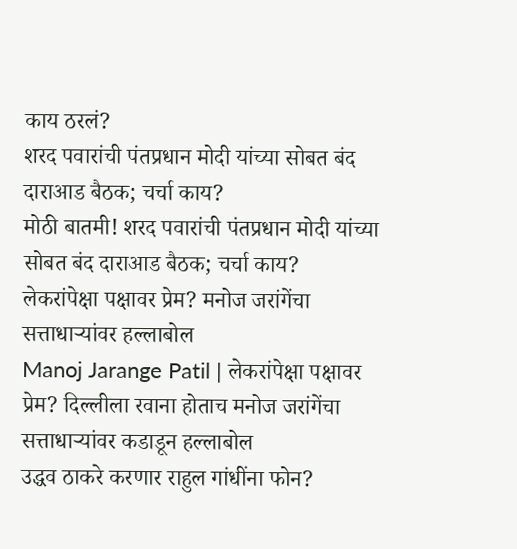काय ठरलं?
शरद पवारांची पंतप्रधान मोदी यांच्या सोबत बंद दाराआड बैठक; चर्चा काय?
मोठी बातमी! शरद पवारांची पंतप्रधान मोदी यांच्या सोबत बंद दाराआड बैठक; चर्चा काय?
लेकरांपेक्षा पक्षावर प्रेम? मनोज जरांगेंचा सत्ताधाऱ्यांवर हल्लाबोल
Manoj Jarange Patil | लेकरांपेक्षा पक्षावर प्रेम? दिल्लीला रवाना होताच मनोज जरांगेंचा सत्ताधाऱ्यांवर कडाडून हल्लाबोल
उद्धव ठाकरे करणार राहुल गांधींना फोन?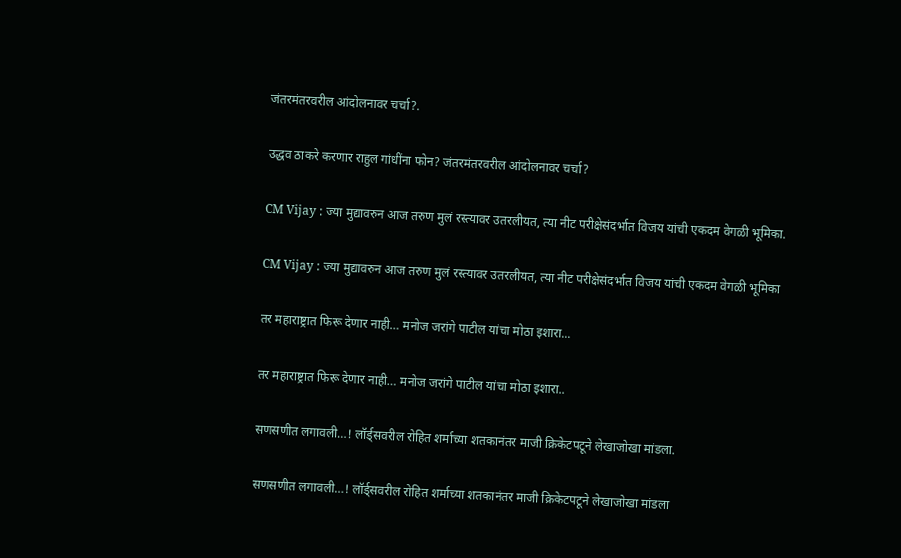जंतरमंतरवरील आंदोलनावर चर्चा?.

उद्धव ठाकरे करणार राहुल गांधींना फोन? जंतरमंतरवरील आंदोलनावर चर्चा?

CM Vijay : ज्या मुद्यावरुन आज तरुण मुलं रस्त्यावर उतरलीयत, त्या नीट परीक्षेसंदर्भात विजय यांची एकदम वेगळी भूमिका.

CM Vijay : ज्या मुद्यावरुन आज तरुण मुलं रस्त्यावर उतरलीयत, त्या नीट परीक्षेसंदर्भात विजय यांची एकदम वेगळी भूमिका

तर महाराष्ट्रात फिरू देणार नाही… मनोज जरांगे पाटील यांचा मोठा इशारा...

तर महाराष्ट्रात फिरू देणार नाही… मनोज जरांगे पाटील यांचा मोठा इशारा..

सणसणीत लगावली…! लॉर्ड्सवरील रोहित शर्माच्या शतकानंतर माजी क्रिकेटपटूने लेखाजोखा मांडला.

सणसणीत लगावली…! लॉर्ड्सवरील रोहित शर्माच्या शतकानंतर माजी क्रिकेटपटूने लेखाजोखा मांडला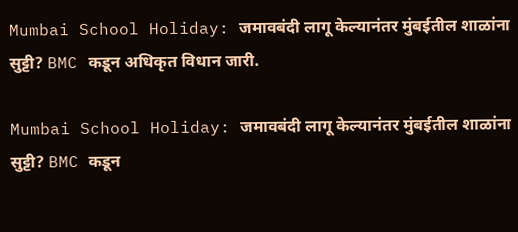Mumbai School Holiday: जमावबंदी लागू केल्यानंतर मुंबईतील शाळांना सुट्टी? BMC कडून अधिकृत विधान जारी.

Mumbai School Holiday: जमावबंदी लागू केल्यानंतर मुंबईतील शाळांना सुट्टी? BMC कडून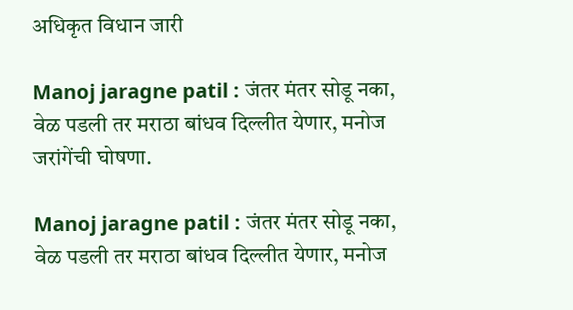अधिकृत विधान जारी

Manoj jaragne patil : जंतर मंतर सोडू नका, वेळ पडली तर मराठा बांधव दिल्लीत येणार, मनोज जरांगेंची घोषणा.

Manoj jaragne patil : जंतर मंतर सोडू नका, वेळ पडली तर मराठा बांधव दिल्लीत येणार, मनोज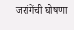जरांगेंची घोषणा